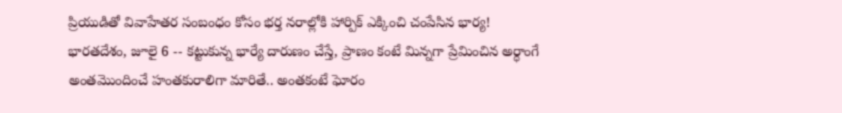ప్రియుడితో వివాహేతర సంబంధం కోసం భర్త నరాల్లోకి హార్పిక్ ఎక్కించి చంపేసిన భార్య!
భారతదేశం, జూలై 6 -- కట్టుకున్న భార్యే దారుణం చేస్తే, ప్రాణం కంటే మిన్నగా ప్రేమించిన అర్ధాంగే అంతమొందించే హంతకురాలిగా మారితే.. అంతకంటే ఘోరం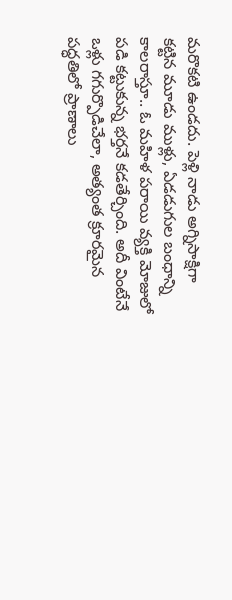మరొకటి ఉండదు. పెళ్లి నాడు అగ్నిసాక్షిగా కట్టిన మూడు ముళ్లు, ఏడడుగుల బంధాన్ని కాలరాస్తూ.. ఓ మహిళ పరాయి వ్యక్తి మోజులో పడి కట్టుకున్న భర్తనే కడతేర్చింది. అదీ వింటేనే ఒళ్లు గగుర్పొడిచేలా, అత్యంత క్రూరమైన పద్ధతిలో ప్రాణాలు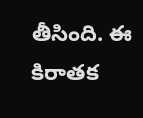తీసింది. ఈ కిరాతక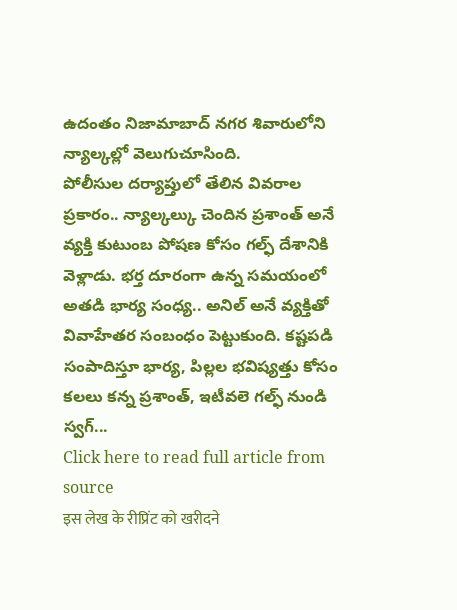ఉదంతం నిజామాబాద్ నగర శివారులోని న్యాల్కల్లో వెలుగుచూసింది.
పోలీసుల దర్యాప్తులో తేలిన వివరాల ప్రకారం.. న్యాల్కల్కు చెందిన ప్రశాంత్ అనే వ్యక్తి కుటుంబ పోషణ కోసం గల్ఫ్ దేశానికి వెళ్లాడు. భర్త దూరంగా ఉన్న సమయంలో అతడి భార్య సంధ్య.. అనిల్ అనే వ్యక్తితో వివాహేతర సంబంధం పెట్టుకుంది. కష్టపడి సంపాదిస్తూ భార్య, పిల్లల భవిష్యత్తు కోసం కలలు కన్న ప్రశాంత్, ఇటీవలె గల్ఫ్ నుండి స్వగ్...
Click here to read full article from source
इस लेख के रीप्रिंट को खरीदने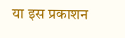या इस प्रकाशन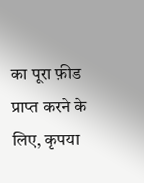का पूरा फ़ीड प्राप्त करने के लिए, कृपया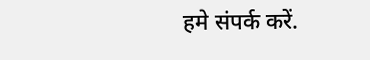हमे संपर्क करें.